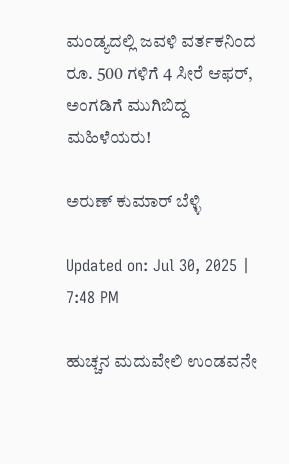ಮಂಡ್ಯದಲ್ಲಿ ಜವಳಿ ವರ್ತಕನಿಂದ ರೂ. 500 ಗಳಿಗೆ 4 ಸೀರೆ ಆಫರ್, ಅಂಗಡಿಗೆ ಮುಗಿಬಿದ್ದ ಮಹಿಳೆಯರು!

ಅರುಣ್ ಕುಮಾರ್ ಬೆಳ್ಳಿ

Updated on: Jul 30, 2025 | 7:48 PM

ಹುಚ್ಚನ ಮದುವೇಲಿ ಉಂಡವನೇ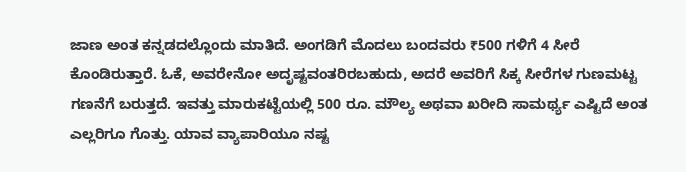ಜಾಣ ಅಂತ ಕನ್ನಡದಲ್ಲೊಂದು ಮಾತಿದೆ. ಅಂಗಡಿಗೆ ಮೊದಲು ಬಂದವರು ₹500 ಗಳಿಗೆ 4 ಸೀರೆ ಕೊಂಡಿರುತ್ತಾರೆ. ಓಕೆ, ಅವರೇನೋ ಅದೃಷ್ಟವಂತರಿರಬಹುದು, ಅದರೆ ಅವರಿಗೆ ಸಿಕ್ಕ ಸೀರೆಗಳ ಗುಣಮಟ್ಟ ಗಣನೆಗೆ ಬರುತ್ತದೆ. ಇವತ್ತು ಮಾರುಕಟ್ಟೆಯಲ್ಲಿ 500 ರೂ. ಮೌಲ್ಯ ಅಥವಾ ಖರೀದಿ ಸಾಮರ್ಥ್ಯ ಎಷ್ಟಿದೆ ಅಂತ ಎಲ್ಲರಿಗೂ ಗೊತ್ತು. ಯಾವ ವ್ಯಾಪಾರಿಯೂ ನಷ್ಟ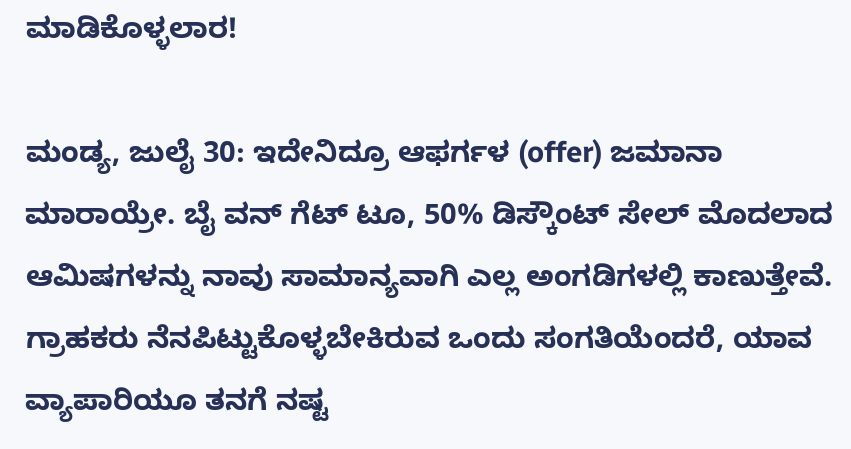ಮಾಡಿಕೊಳ್ಳಲಾರ!

ಮಂಡ್ಯ, ಜುಲೈ 30: ಇದೇನಿದ್ರೂ ಆಫರ್ಗಳ (offer) ಜಮಾನಾ ಮಾರಾಯ್ರೇ. ಬೈ ವನ್ ಗೆಟ್ ಟೂ, 50% ಡಿಸ್ಕೌಂಟ್ ಸೇಲ್ ಮೊದಲಾದ ಆಮಿಷಗಳನ್ನು ನಾವು ಸಾಮಾನ್ಯವಾಗಿ ಎಲ್ಲ ಅಂಗಡಿಗಳಲ್ಲಿ ಕಾಣುತ್ತೇವೆ. ಗ್ರಾಹಕರು ನೆನಪಿಟ್ಟುಕೊಳ್ಳಬೇಕಿರುವ ಒಂದು ಸಂಗತಿಯೆಂದರೆ, ಯಾವ ವ್ಯಾಪಾರಿಯೂ ತನಗೆ ನಷ್ಟ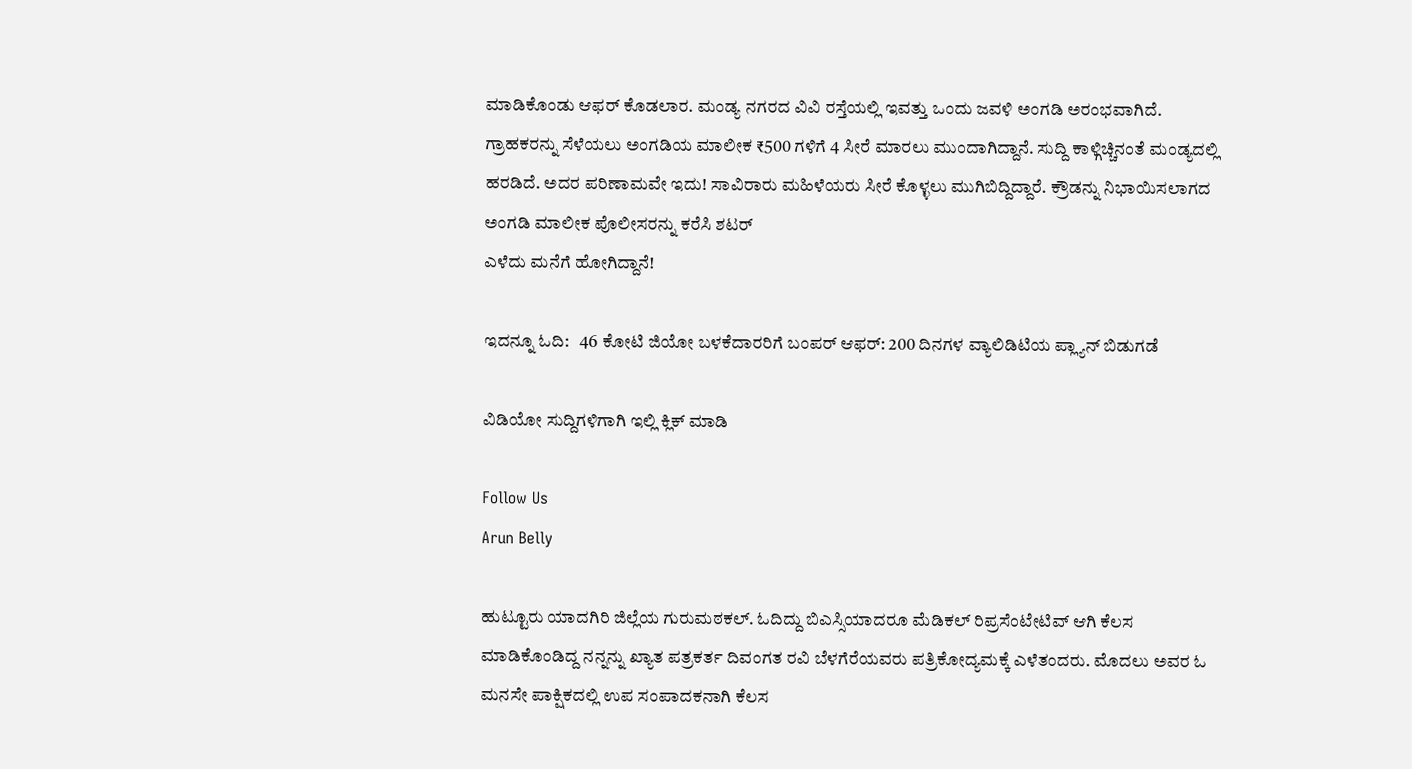ಮಾಡಿಕೊಂಡು ಆಫರ್ ಕೊಡಲಾರ. ಮಂಡ್ಯ ನಗರದ ವಿವಿ ರಸ್ತೆಯಲ್ಲಿ ಇವತ್ತು ಒಂದು ಜವಳಿ ಅಂಗಡಿ ಅರಂಭವಾಗಿದೆ. ಗ್ರಾಹಕರನ್ನು ಸೆಳೆಯಲು ಅಂಗಡಿಯ ಮಾಲೀಕ ₹500 ಗಳಿಗೆ 4 ಸೀರೆ ಮಾರಲು ಮುಂದಾಗಿದ್ದಾನೆ. ಸುದ್ದಿ ಕಾಳ್ಗಿಚ್ಚಿನಂತೆ ಮಂಡ್ಯದಲ್ಲಿ ಹರಡಿದೆ. ಅದರ ಪರಿಣಾಮವೇ ಇದು! ಸಾವಿರಾರು ಮಹಿಳೆಯರು ಸೀರೆ ಕೊಳ್ಳಲು ಮುಗಿಬಿದ್ದಿದ್ದಾರೆ. ಕ್ರೌಡನ್ನು ನಿಭಾಯಿಸಲಾಗದ ಅಂಗಡಿ ಮಾಲೀಕ ಪೊಲೀಸರನ್ನು ಕರೆಸಿ ಶಟರ್
ಎಳೆದು ಮನೆಗೆ ಹೋಗಿದ್ದಾನೆ!

ಇದನ್ನೂ ಓದಿ:   46 ಕೋಟಿ ಜಿಯೋ ಬಳಕೆದಾರರಿಗೆ ಬಂಪರ್ ಆಫರ್: 200 ದಿನಗಳ ವ್ಯಾಲಿಡಿಟಿಯ ಪ್ಲ್ಯಾನ್ ಬಿಡುಗಡೆ

ವಿಡಿಯೋ ಸುದ್ದಿಗಳಿಗಾಗಿ ಇಲ್ಲಿ ಕ್ಲಿಕ್ ಮಾಡಿ

Follow Us
Arun Belly

ಹುಟ್ಟೂರು ಯಾದಗಿರಿ ಜಿಲ್ಲೆಯ ಗುರುಮಠಕಲ್. ಓದಿದ್ದು ಬಿಎಸ್ಸಿಯಾದರೂ ಮೆಡಿಕಲ್ ರಿಪ್ರಸೆಂಟೇಟಿವ್ ಆಗಿ ಕೆಲಸ ಮಾಡಿಕೊಂಡಿದ್ದ ನನ್ನನ್ನು ಖ್ಯಾತ ಪತ್ರಕರ್ತ ದಿವಂಗತ ರವಿ ಬೆಳಗೆರೆಯವರು ಪತ್ರಿಕೋದ್ಯಮಕ್ಕೆ ಎಳೆತಂದರು. ಮೊದಲು ಅವರ ಓ ಮನಸೇ ಪಾಕ್ಷಿಕದಲ್ಲಿ ಉಪ ಸಂಪಾದಕನಾಗಿ ಕೆಲಸ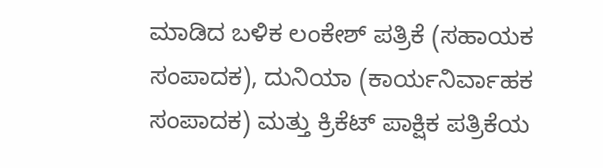ಮಾಡಿದ ಬಳಿಕ ಲಂಕೇಶ್ ಪತ್ರಿಕೆ (ಸಹಾಯಕ ಸಂಪಾದಕ), ದುನಿಯಾ (ಕಾರ್ಯನಿರ್ವಾಹಕ ಸಂಪಾದಕ) ಮತ್ತು ಕ್ರಿಕೆಟ್ ಪಾಕ್ಷಿಕ ಪತ್ರಿಕೆಯ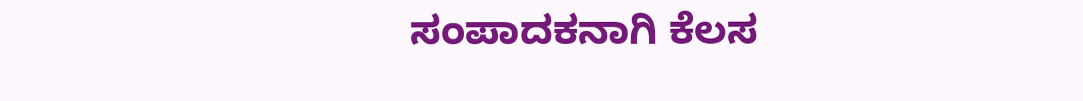ಸಂಪಾದಕನಾಗಿ ಕೆಲಸ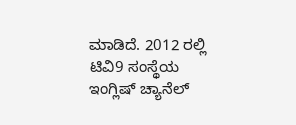ಮಾಡಿದೆ. 2012 ರಲ್ಲಿ ಟಿವಿ9 ಸಂಸ್ಥೆಯ ಇಂಗ್ಲಿಷ್ ಚ್ಯಾನೆಲ್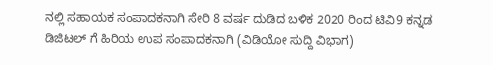ನಲ್ಲಿ ಸಹಾಯಕ ಸಂಪಾದಕನಾಗಿ ಸೇರಿ 8 ವರ್ಷ ದುಡಿದ ಬಳಿಕ 2020 ರಿಂದ ಟಿವಿ9 ಕನ್ನಡ ಡಿಜಿಟಲ್ ಗೆ ಹಿರಿಯ ಉಪ ಸಂಪಾದಕನಾಗಿ (ವಿಡಿಯೋ ಸುದ್ದಿ ವಿಭಾಗ)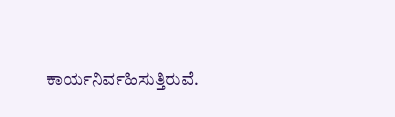ಕಾರ್ಯನಿರ್ವಹಿಸುತ್ತಿರುವೆ.